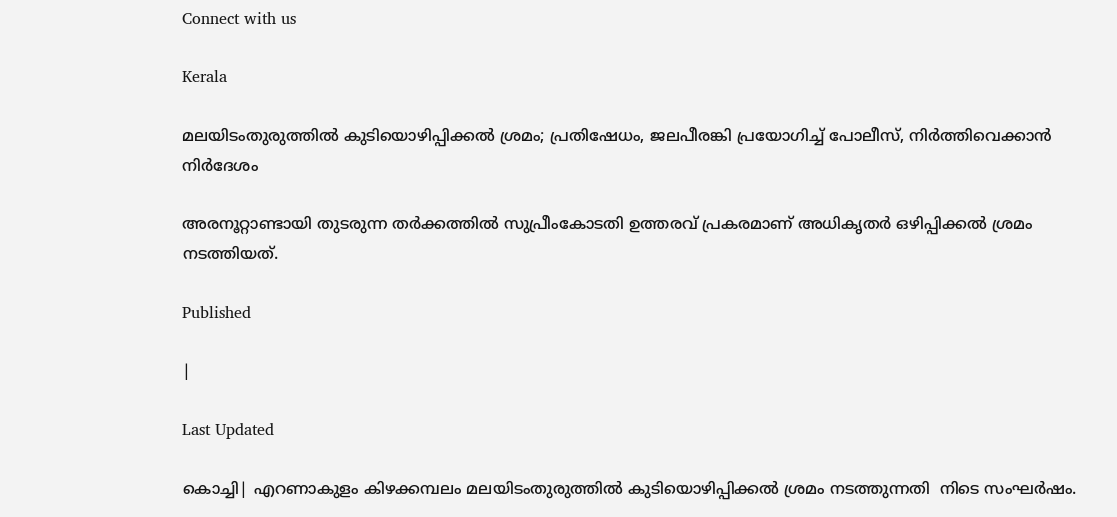Connect with us

Kerala

മലയിടംതുരുത്തിൽ കുടിയൊഴിപ്പിക്കൽ ശ്രമം; പ്രതിഷേധം, ജലപീരങ്കി പ്രയോഗിച്ച് പോലീസ്, നിർത്തിവെക്കാൻ നിർദേശം

അരനൂറ്റാണ്ടായി തുടരുന്ന തർക്കത്തിൽ സുപ്രീംകോടതി ഉത്തരവ് പ്രകരമാണ് അധികൃതർ ഒഴിപ്പിക്കൽ ശ്രമം നടത്തിയത്.

Published

|

Last Updated

കൊച്ചി| എറണാകുളം കിഴക്കമ്പലം മലയിടംതുരുത്തിൽ കുടിയൊഴിപ്പിക്കൽ ശ്രമം നടത്തുന്നതി  നിടെ സംഘർഷം.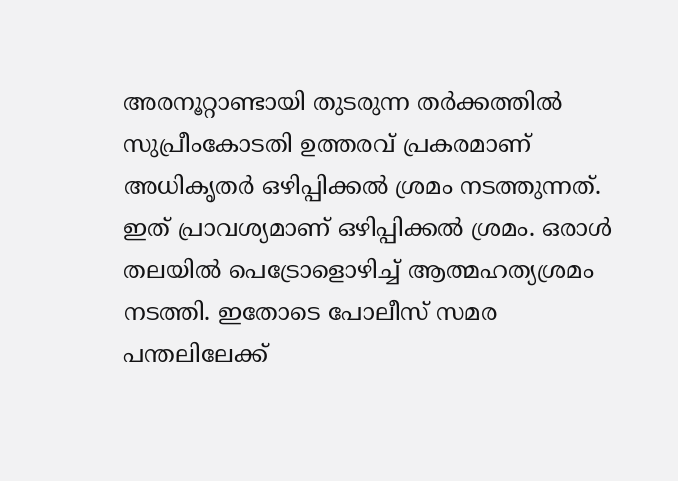അരനൂറ്റാണ്ടായി തുടരുന്ന തർക്കത്തിൽ സുപ്രീംകോടതി ഉത്തരവ് പ്രകരമാണ് അധികൃതർ ഒഴിപ്പിക്കൽ ശ്രമം നടത്തുന്നത്. ഇത് പ്രാവശ്യമാണ് ഒഴിപ്പിക്കൽ ശ്രമം. ഒരാൾ തലയിൽ പെട്രോളൊഴിച്ച് ആത്മഹത്യശ്രമം നടത്തി. ഇതോടെ പോലീസ് സമര പന്തലിലേക്ക്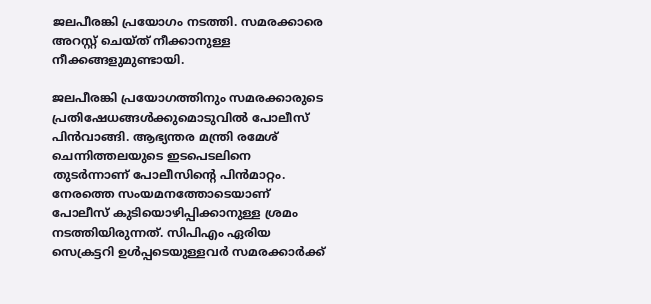ജലപീരങ്കി പ്രയോഗം നടത്തി. സമരക്കാരെ അറസ്റ്റ് ചെയ്ത് നീക്കാനുള്ള നീക്കങ്ങളുമുണ്ടായി.

ജലപീരങ്കി പ്രയോഗത്തിനും സമരക്കാരുടെ പ്രതിഷേധങ്ങൾക്കുമൊടുവിൽ പോലീസ് പിൻവാങ്ങി. ആഭ്യന്തര മന്ത്രി രമേശ് ചെന്നിത്തലയുടെ ഇടപെടലിനെ തുടർന്നാണ് പോലീസിന്റെ പിൻമാറ്റം. നേരത്തെ സംയമനത്തോടെയാണ് പോലീസ് കുടിയൊഴിപ്പിക്കാനുള്ള ശ്രമം നടത്തിയിരുന്നത്. സിപിഎം ഏരിയ സെക്രട്ടറി ഉൾപ്പടെയുള്ളവർ സമരക്കാർക്ക്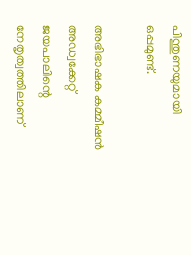പിന്തുണയുമായി ഒപ്പമുണ്ട്.

അഭിഭാഷക കമ്മീഷന്‍ അഡ്വക്കേറ്റ് ജയപാലിന്റെ നേതൃത്വത്തിലാണ്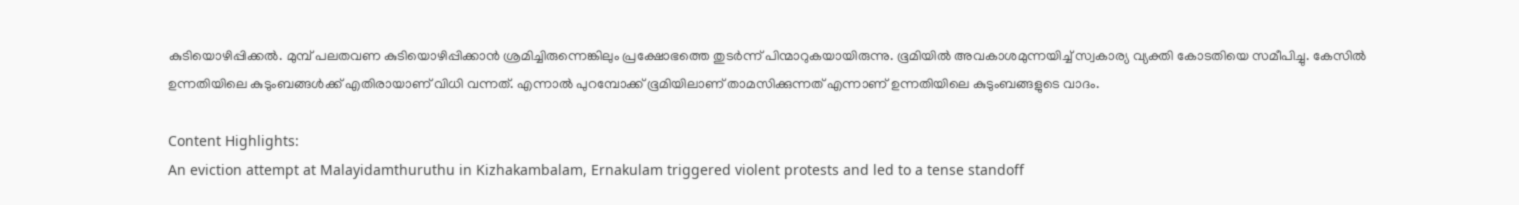കുടിയൊഴിപ്പിക്കല്‍. മുമ്പ് പലതവണ കുടിയൊഴിപ്പിക്കാന്‍ ശ്രമിച്ചിരുന്നെങ്കിലും പ്രക്ഷോഭത്തെ തുടര്‍ന്ന് പിന്മാറുകയായിരുന്നു. ഭൂമിയില്‍ അവകാശമുന്നയിച്ച് സ്വകാര്യ വ്യക്തി കോടതിയെ സമീപിച്ചു. കേസില്‍ ഉന്നതിയിലെ കുടുംബങ്ങള്‍ക്ക് എതിരായാണ് വിധി വന്നത്. എന്നാല്‍ പുറമ്പോക്ക് ഭൂമിയിലാണ് താമസിക്കുന്നത് എന്നാണ് ഉന്നതിയിലെ കുടുംബങ്ങളുടെ വാദം.

Content Highlights:
An eviction attempt at Malayidamthuruthu in Kizhakambalam, Ernakulam triggered violent protests and led to a tense standoff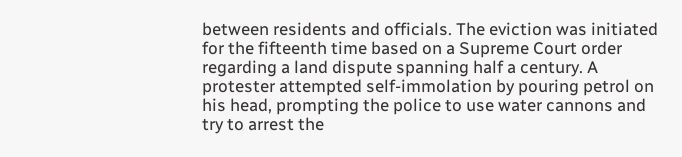between residents and officials. The eviction was initiated for the fifteenth time based on a Supreme Court order regarding a land dispute spanning half a century. A protester attempted self-immolation by pouring petrol on his head, prompting the police to use water cannons and try to arrest the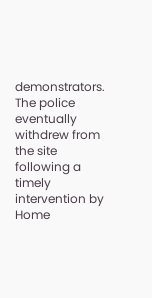demonstrators. The police eventually withdrew from the site following a timely intervention by Home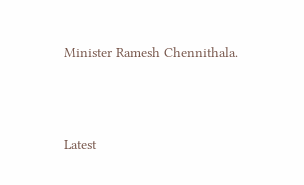Minister Ramesh Chennithala.





Latest